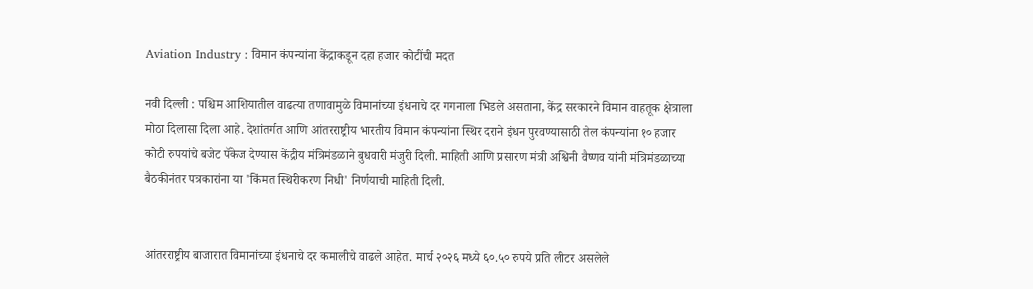Aviation Industry : विमान कंपन्यांना केंद्राकडून दहा हजार कोटींची मदत

नवी दिल्ली : पश्चिम आशियातील वाढत्या तणावामुळे विमानांच्या इंधनाचे दर गगनाला भिडले असताना, केंद्र सरकारने विमान वाहतूक क्षेत्राला मोठा दिलासा दिला आहे. देशांतर्गत आणि आंतरराष्ट्रीय भारतीय विमान कंपन्यांना स्थिर दराने इंधन पुरवण्यासाठी तेल कंपन्यांना १० हजार कोटी रुपयांचे बजेट पॅकेज देण्यास केंद्रीय मंत्रिमंडळाने बुधवारी मंजुरी दिली. माहिती आणि प्रसारण मंत्री अश्विनी वैष्णव यांनी मंत्रिमंडळाच्या बैठकीनंतर पत्रकारांना या 'किंमत स्थिरीकरण निधी' निर्णयाची माहिती दिली.


आंतरराष्ट्रीय बाजारात विमानांच्या इंधनाचे दर कमालीचे वाढले आहेत. मार्च २०२६ मध्ये ६०.५० रुपये प्रति लीटर असलेले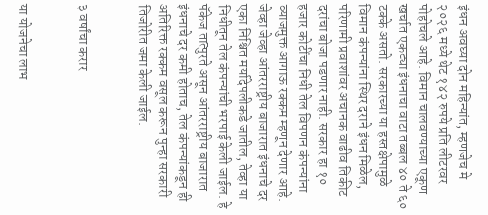इंधन अवघ्या दोन महिन्यांत, म्हणजेच मे २०२६ मध्ये थेट १४२ रुपये प्रति लीटरवर पोहोचले आहे. विमान चालवण्याच्या एकूण खर्चात एकट्या इंधनाचा वाटा तब्बल ४० ते ६० टक्के असतो. सरकारच्या या हस्तक्षेपामुळे विमान कंपन्यांना स्थिर दराने इंधन मिळेल, परिणामी प्रवाशांवर अचानक वाढीव तिकीट दरांचा बोजा पडणार नाही. सरकार हा १० हजार कोटींचा निधी तेल विपणन कंपन्यांना व्याजमुक्त आगाऊ रक्कम म्हणून देणार आहे. जेव्हा जेव्हा आंतरराष्ट्रीय बाजारात इंधनाचे दर एका निश्चित मर्यादेपलीकडे जातील, तेव्हा या निधीतून तेल कंपन्यांची भरपाई केली जाईल. हे पॅकेज तात्पुरते असून आंतरराष्ट्रीय बाजारात इंधनाचे दर कमी होताच, तेल कंपन्यांकडून ही अतिरिक्त रक्कम वसूल करून पुन्हा सरकारी तिजोरीत जमा केली जाईल.


३ वर्षांचा करार


या योजनेचा लाभ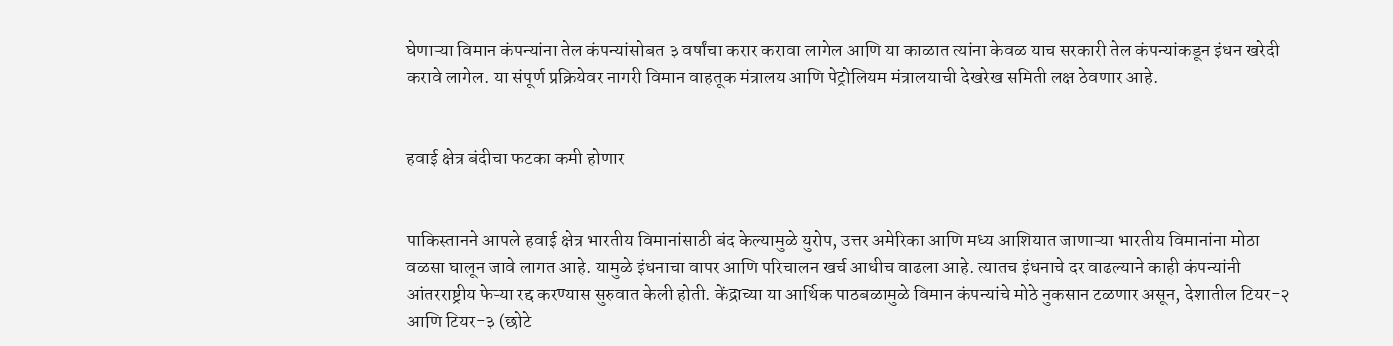घेणाऱ्या विमान कंपन्यांना तेल कंपन्यांसोबत ३ वर्षांचा करार करावा लागेल आणि या काळात त्यांना केवळ याच सरकारी तेल कंपन्यांकडून इंधन खरेदी करावे लागेल. या संपूर्ण प्रक्रियेवर नागरी विमान वाहतूक मंत्रालय आणि पेट्रोलियम मंत्रालयाची देखरेख समिती लक्ष ठेवणार आहे.


हवाई क्षेत्र बंदीचा फटका कमी होणार


पाकिस्तानने आपले हवाई क्षेत्र भारतीय विमानांसाठी बंद केल्यामुळे युरोप, उत्तर अमेरिका आणि मध्य आशियात जाणाऱ्या भारतीय विमानांना मोठा वळसा घालून जावे लागत आहे. यामुळे इंधनाचा वापर आणि परिचालन खर्च आधीच वाढला आहे. त्यातच इंधनाचे दर वाढल्याने काही कंपन्यांनी आंतरराष्ट्रीय फेऱ्या रद्द करण्यास सुरुवात केली होती. केंद्राच्या या आर्थिक पाठबळामुळे विमान कंपन्यांचे मोठे नुकसान टळणार असून, देशातील टियर-२ आणि टियर-३ (छोटे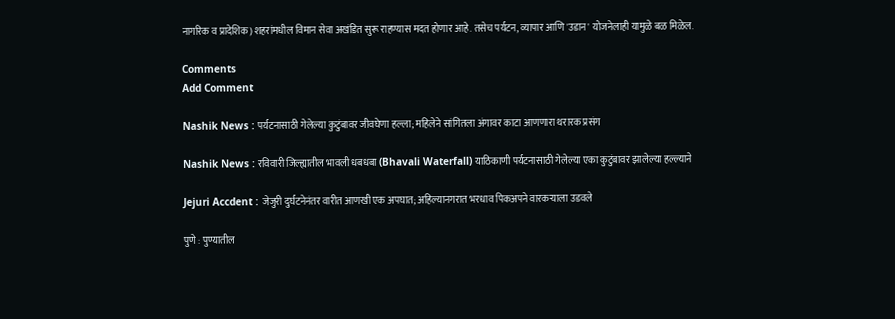नागरिक व प्रादेशिक) शहरांमधील विमान सेवा अखंडित सुरू राहण्यास मदत होणार आहे. तसेच पर्यटन, व्यापार आणि 'उडान' योजनेलाही यामुळे बळ मिळेल.

Comments
Add Comment

Nashik News : पर्यटनासाठी गेलेल्या कुटुंबावर जीवघेणा हल्ला; महिलेने सांगितला अंगावर काटा आणणारा थरारक प्रसंग

Nashik News : रविवारी जिल्ह्यातील भावली धबधबा (Bhavali Waterfall) याठिकाणी पर्यटनासाठी गेलेल्या एका कुटुंबावर झालेल्या हल्ल्याने

Jejuri Accdent : जेजुरी दुर्घटनेनंतर वारीत आणखी एक अपघात; अहिल्यानगरात भरधाव पिकअपने वारकऱ्याला उडवले

पुणे : पुण्यातील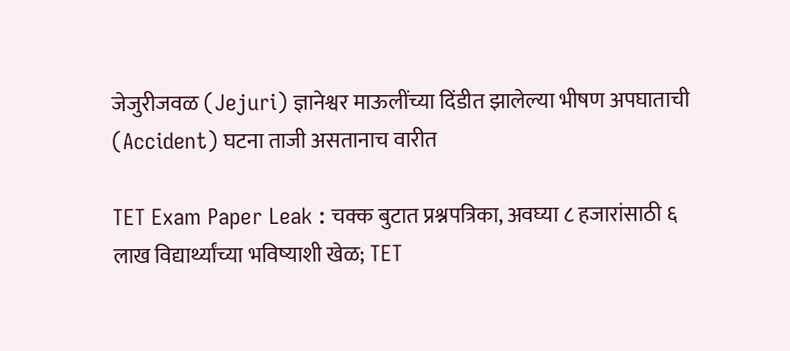जेजुरीजवळ (Jejuri) ज्ञानेश्वर माऊलींच्या दिंडीत झालेल्या भीषण अपघाताची (Accident) घटना ताजी असतानाच वारीत

TET Exam Paper Leak : चक्क बुटात प्रश्नपत्रिका, अवघ्या ८ हजारांसाठी ६ लाख विद्यार्थ्यांच्या भविष्याशी खेळ; TET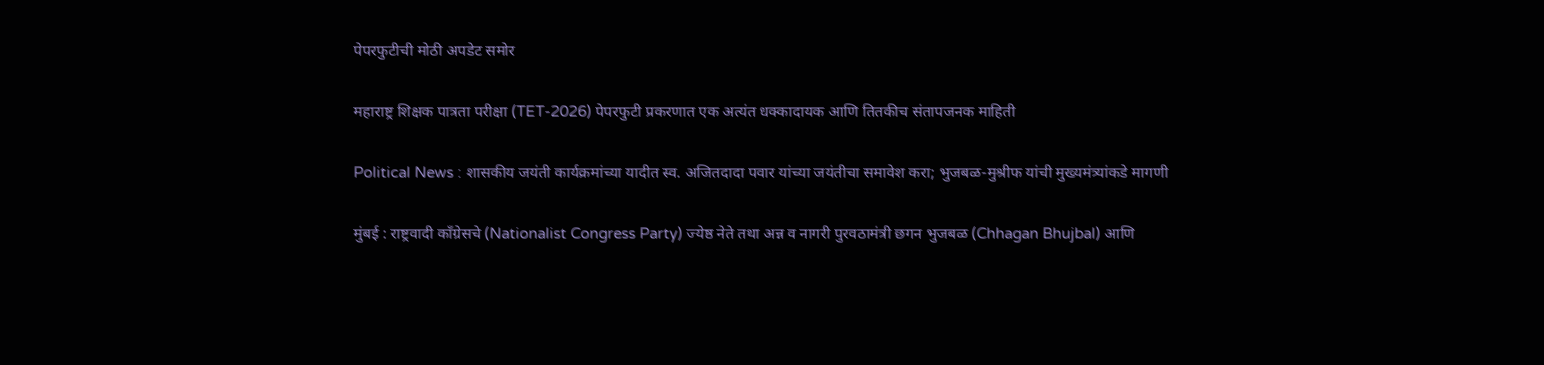पेपरफुटीची मोठी अपडेट समोर

महाराष्ट्र शिक्षक पात्रता परीक्षा (TET-2026) पेपरफुटी प्रकरणात एक अत्यंत धक्कादायक आणि तितकीच संतापजनक माहिती

Political News : शासकीय जयंती कार्यक्रमांच्या यादीत स्व. अजितदादा पवार यांच्या जयंतीचा समावेश करा; भुजबळ-मुश्रीफ यांची मुख्यमंत्र्यांकडे मागणी

मुंबई : राष्ट्रवादी काँग्रेसचे (Nationalist Congress Party) ज्येष्ठ नेते तथा अन्न व नागरी पुरवठामंत्री छगन भुजबळ (Chhagan Bhujbal) आणि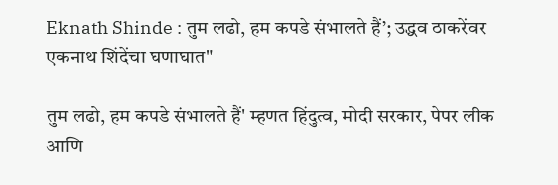Eknath Shinde : तुम लढो, हम कपडे संभालते हैं’; उद्धव ठाकरेंवर एकनाथ शिंदेंचा घणाघात"

तुम लढो, हम कपडे संभालते हैं' म्हणत हिंदुत्व, मोदी सरकार, पेपर लीक आणि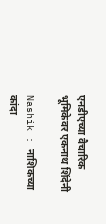एनडीएच्या वैचारिक भूमिकेवर एकनाथ शिंदेनी

Nashik : नाशिकच्या कांदा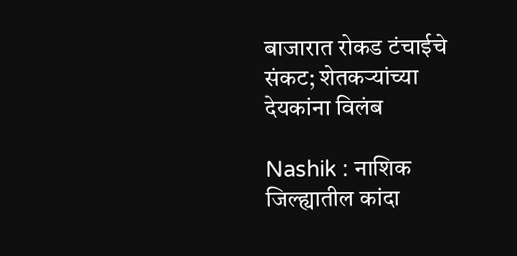बाजारात रोकड टंचाईचे संकट; शेतकऱ्यांच्या देयकांना विलंब

Nashik : नाशिक जिल्ह्यातील कांदा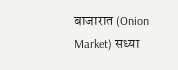बाजारात (Onion Market) सध्या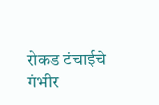रोकड टंचाईचे गंभीर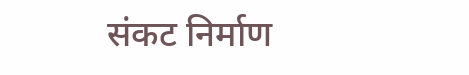संकट निर्माण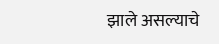झाले असल्याचे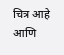चित्र आहे आणि